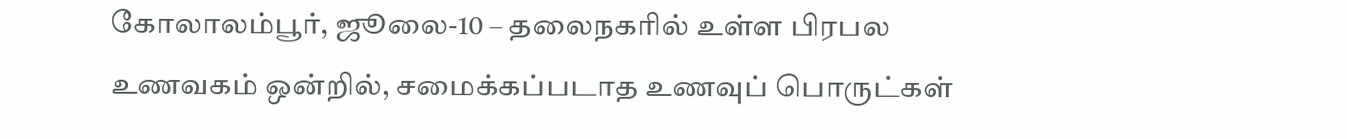கோலாலம்பூர், ஜூலை-10 – தலைநகரில் உள்ள பிரபல உணவகம் ஒன்றில், சமைக்கப்படாத உணவுப் பொருட்கள்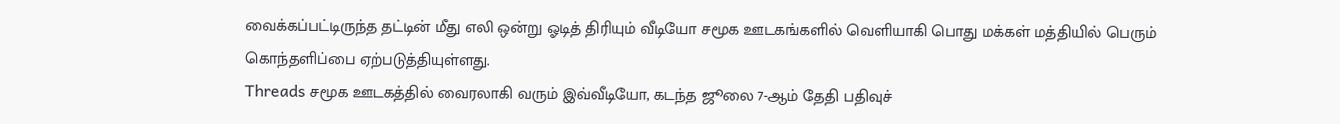வைக்கப்பட்டிருந்த தட்டின் மீது எலி ஒன்று ஓடித் திரியும் வீடியோ சமூக ஊடகங்களில் வெளியாகி பொது மக்கள் மத்தியில் பெரும் கொந்தளிப்பை ஏற்படுத்தியுள்ளது.
Threads சமூக ஊடகத்தில் வைரலாகி வரும் இவ்வீடியோ, கடந்த ஜூலை 7-ஆம் தேதி பதிவுச்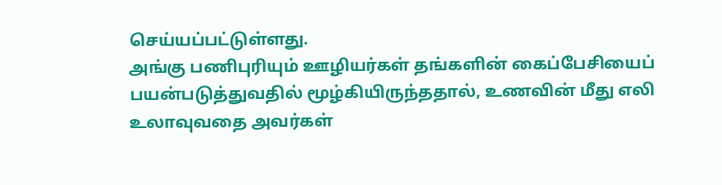செய்யப்பட்டுள்ளது.
அங்கு பணிபுரியும் ஊழியர்கள் தங்களின் கைப்பேசியைப் பயன்படுத்துவதில் மூழ்கியிருந்ததால், உணவின் மீது எலி உலாவுவதை அவர்கள்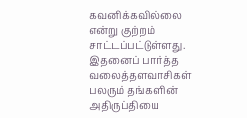கவனிக்கவில்லை என்று குற்றம் சாட்டப்பட்டுள்ளது.
இதனைப் பார்த்த வலைத்தளவாசிகள் பலரும் தங்களின் அதிருப்தியை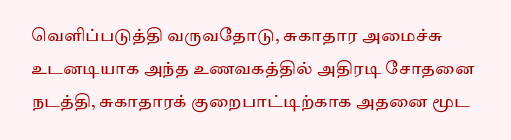வெளிப்படுத்தி வருவதோடு, சுகாதார அமைச்சு உடனடியாக அந்த உணவகத்தில் அதிரடி சோதனை நடத்தி, சுகாதாரக் குறைபாட்டிற்காக அதனை மூட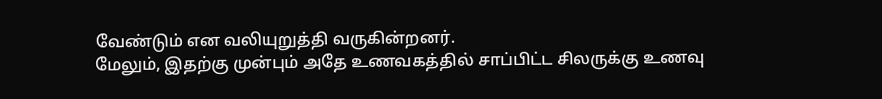வேண்டும் என வலியுறுத்தி வருகின்றனர்.
மேலும், இதற்கு முன்பும் அதே உணவகத்தில் சாப்பிட்ட சிலருக்கு உணவு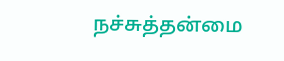நச்சுத்தன்மை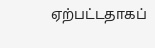ஏற்பட்டதாகப்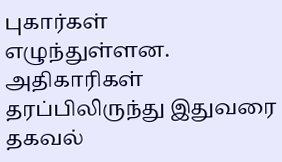புகார்கள் எழுந்துள்ளன.
அதிகாரிகள் தரப்பிலிருந்து இதுவரை தகவல்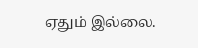ஏதும் இல்லை.